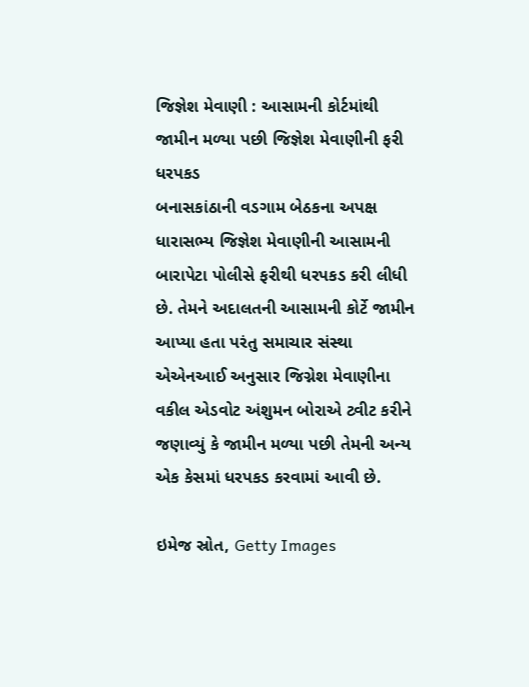જિજ્ઞેશ મેવાણી : આસામની કોર્ટમાંથી જામીન મળ્યા પછી જિજ્ઞેશ મેવાણીની ફરી ધરપકડ
બનાસકાંઠાની વડગામ બેઠકના અપક્ષ ધારાસભ્ય જિજ્ઞેશ મેવાણીની આસામની બારાપેટા પોલીસે ફરીથી ધરપકડ કરી લીધી છે. તેમને અદાલતની આસામની કોર્ટે જામીન આપ્યા હતા પરંતુ સમાચાર સંસ્થા એએનઆઈ અનુસાર જિગ્નેશ મેવાણીના વકીલ એડવોટ અંશુમન બોરાએ ટ્વીટ કરીને જણાવ્યું કે જામીન મળ્યા પછી તેમની અન્ય એક કેસમાં ધરપકડ કરવામાં આવી છે.

ઇમેજ સ્રોત, Getty Images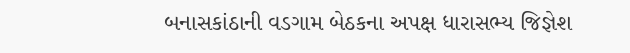બનાસકાંઠાની વડગામ બેઠકના અપક્ષ ધારાસભ્ય જિજ્ઞેશ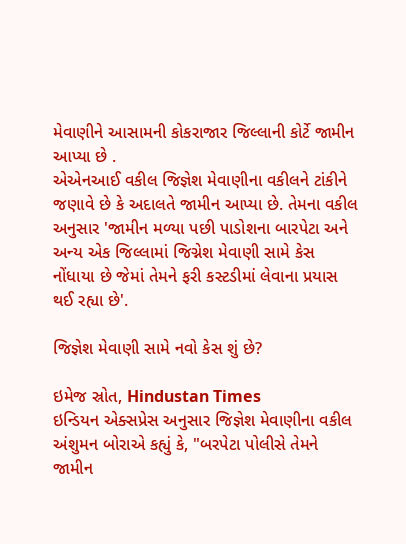મેવાણીને આસામની કોકરાજાર જિલ્લાની કોર્ટે જામીન આપ્યા છે .
એએનઆઈ વકીલ જિજ્ઞેશ મેવાણીના વકીલને ટાંકીને જણાવે છે કે અદાલતે જામીન આપ્યા છે. તેમના વકીલ અનુસાર 'જામીન મળ્યા પછી પાડોશના બારપેટા અને અન્ય એક જિલ્લામાં જિગ્નેશ મેવાણી સામે કેસ નોંધાયા છે જેમાં તેમને ફરી કસ્ટડીમાં લેવાના પ્રયાસ થઈ રહ્યા છે'.

જિજ્ઞેશ મેવાણી સામે નવો કેસ શું છે?

ઇમેજ સ્રોત, Hindustan Times
ઇન્ડિયન એક્સપ્રેસ અનુસાર જિજ્ઞેશ મેવાણીના વકીલ અંશુમન બોરાએ કહ્યું કે, "બરપેટા પોલીસે તેમને જામીન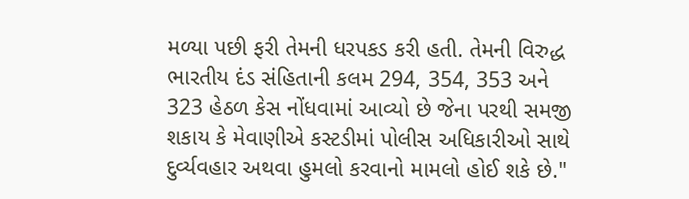મળ્યા પછી ફરી તેમની ધરપકડ કરી હતી. તેમની વિરુદ્ધ ભારતીય દંડ સંહિતાની કલમ 294, 354, 353 અને 323 હેઠળ કેસ નોંધવામાં આવ્યો છે જેના પરથી સમજી શકાય કે મેવાણીએ કસ્ટડીમાં પોલીસ અધિકારીઓ સાથે દુર્વ્યવહાર અથવા હુમલો કરવાનો મામલો હોઈ શકે છે."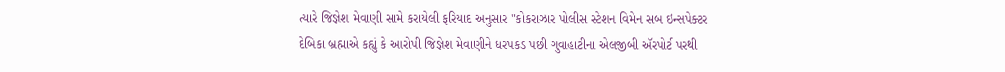ત્યારે જિજ્ઞેશ મેવાણી સામે કરાયેલી ફરિયાદ અનુસાર "કોકરાઝાર પોલીસ સ્ટેશન વિમેન સબ ઇન્સપેક્ટર દેબિકા બ્રહ્માએ કહ્યું કે આરોપી જિજ્ઞેશ મેવાણીને ધરપકડ પછી ગુવાહાટીના એલજીબી ઍરપોર્ટ પરથી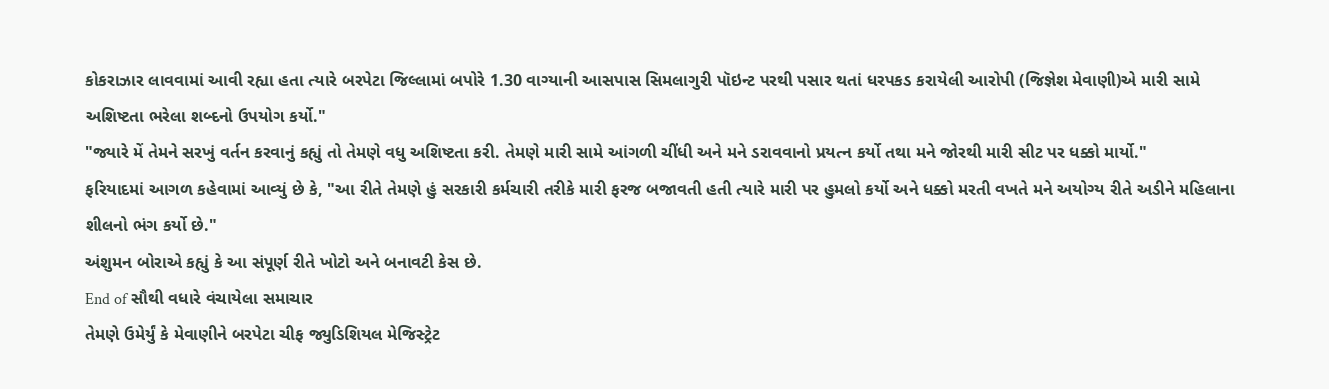કોકરાઝાર લાવવામાં આવી રહ્યા હતા ત્યારે બરપેટા જિલ્લામાં બપોરે 1.30 વાગ્યાની આસપાસ સિમલાગુરી પૉઇન્ટ પરથી પસાર થતાં ધરપકડ કરાયેલી આરોપી (જિજ્ઞેશ મેવાણી)એ મારી સામે અશિષ્ટતા ભરેલા શબ્દનો ઉપયોગ કર્યો."
"જ્યારે મેં તેમને સરખું વર્તન કરવાનું કહ્યું તો તેમણે વધુ અશિષ્ટતા કરી. તેમણે મારી સામે આંગળી ચીંધી અને મને ડરાવવાનો પ્રયત્ન કર્યો તથા મને જોરથી મારી સીટ પર ધક્કો માર્યો."
ફરિયાદમાં આગળ કહેવામાં આવ્યું છે કે, "આ રીતે તેમણે હું સરકારી કર્મચારી તરીકે મારી ફરજ બજાવતી હતી ત્યારે મારી પર હુમલો કર્યો અને ધક્કો મરતી વખતે મને અયોગ્ય રીતે અડીને મહિલાના શીલનો ભંગ કર્યો છે."
અંશુમન બોરાએ કહ્યું કે આ સંપૂર્ણ રીતે ખોટો અને બનાવટી કેસ છે.
End of સૌથી વધારે વંચાયેલા સમાચાર
તેમણે ઉમેર્યું કે મેવાણીને બરપેટા ચીફ જ્યુડિશિયલ મેજિસ્ટ્રેટ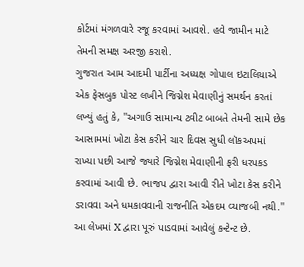કોર્ટમાં મંગળવારે રજૂ કરવામાં આવશે. હવે જામીન માટે તેમની સમક્ષ અરજી કરાશે.
ગુજરાત આમ આદમી પાર્ટીના અધ્યક્ષ ગોપાલ ઇટાલિયાએ એક ફેસબુક પોસ્ટ લખીને જિગ્નેશ મેવાણીનું સમર્થન કરતાં લખ્યું હતું કે, ''અગાઉ સામાન્ય ટ્વીટ બાબતે તેમની સામે છેક આસામમાં ખોટા કેસ કરીને ચાર દિવસ સુધી લૉકઅપમાં રાખ્યા પછી આજે જ્યારે જિગ્નેશ મેવાણીની ફરી ધરપકડ કરવામાં આવી છે. ભાજપ દ્વારા આવી રીતે ખોટા કેસ કરીને ડરાવવા અને ધમકાવવાની રાજનીતિ એકદમ વ્યાજબી નથી.''
આ લેખમાં X દ્વારા પૂરું પાડવામાં આવેલું કન્ટેન્ટ છે.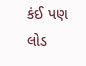કંઈ પણ લોડ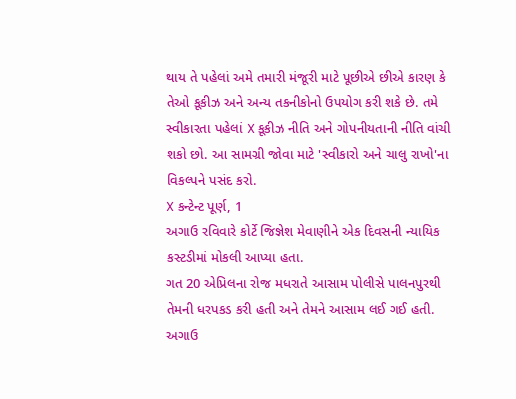થાય તે પહેલાં અમે તમારી મંજૂરી માટે પૂછીએ છીએ કારણ કે તેઓ કૂકીઝ અને અન્ય તકનીકોનો ઉપયોગ કરી શકે છે. તમે સ્વીકારતા પહેલાં X કૂકીઝ નીતિ અને ગોપનીયતાની નીતિ વાંચી શકો છો. આ સામગ્રી જોવા માટે 'સ્વીકારો અને ચાલુ રાખો'ના વિકલ્પને પસંદ કરો.
X કન્ટેન્ટ પૂર્ણ, 1
અગાઉ રવિવારે કોર્ટે જિજ્ઞેશ મેવાણીને એક દિવસની ન્યાયિક કસ્ટડીમાં મોકલી આપ્યા હતા.
ગત 20 એપ્રિલના રોજ મધરાતે આસામ પોલીસે પાલનપુરથી તેમની ધરપકડ કરી હતી અને તેમને આસામ લઈ ગઈ હતી.
અગાઉ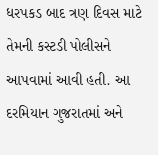ધરપકડ બાદ ત્રણ દિવસ માટે તેમની કસ્ટડી પોલીસને આપવામાં આવી હતી. આ દરમિયાન ગુજરાતમાં અને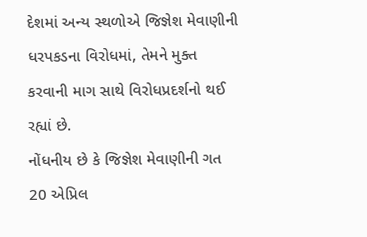દેશમાં અન્ય સ્થળોએ જિજ્ઞેશ મેવાણીની ધરપકડના વિરોધમાં, તેમને મુક્ત કરવાની માગ સાથે વિરોધપ્રદર્શનો થઈ રહ્યાં છે.
નોંધનીય છે કે જિજ્ઞેશ મેવાણીની ગત 20 એપ્રિલ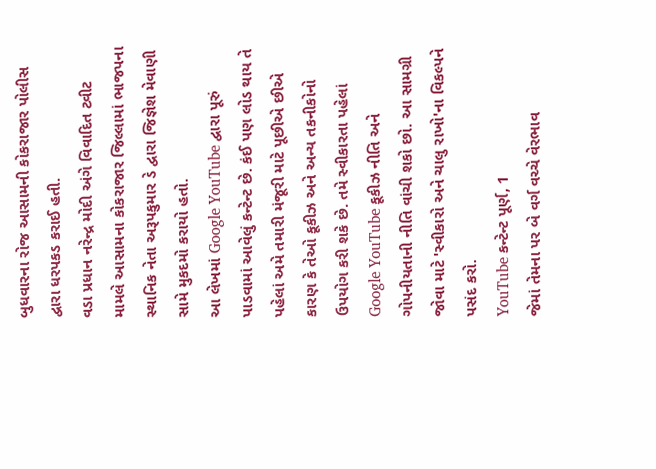બુધવારના રોજ આસામની કોકરાજાર પોલીસ દ્વારા ધરપકડ કરાઈ હતી.
વડા પ્રધાન નરેન્દ્ર મોદી અંગે વિવાદિત ટ્વીટ મામલે આસામના કોકરાજાર જિલ્લામાં ભાજપના સ્થાનિક નેતા અરૂપકુમાર ડે દ્વારા જિજ્ઞેશ મેવાણી સામે મુકદમો કરાયો હતો.
આ લેખમાં Google YouTube દ્વારા પૂરું પાડવામાં આવેલું કન્ટેન્ટ છે. કંઈ પણ લોડ થાય તે પહેલાં અમે તમારી મંજૂરી માટે પૂછીએ છીએ કારણ કે તેઓ કૂકીઝ અને અન્ય તકનીકોનો ઉપયોગ કરી શકે છે. તમે સ્વીકારતા પહેલાં Google YouTube કૂકીઝ નીતિ અને ગોપનીયતાની નીતિ વાંચી શકો છો. આ સામગ્રી જોવા માટે 'સ્વીકારો અને ચાલુ રાખો'ના વિકલ્પને પસંદ કરો.
YouTube કન્ટેન્ટ પૂર્ણ, 1
જેમાં તેમના પર બે વર્ગ વચ્ચે વેરભાવ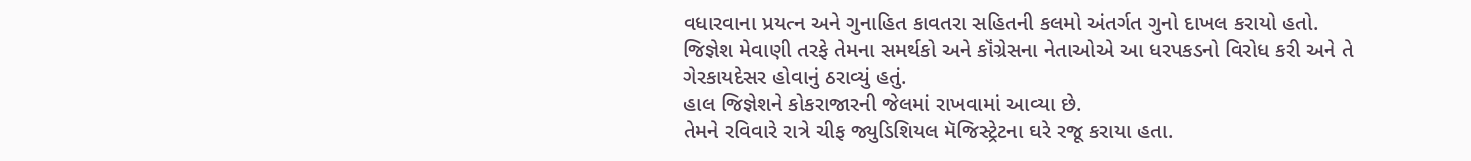વધારવાના પ્રયત્ન અને ગુનાહિત કાવતરા સહિતની કલમો અંતર્ગત ગુનો દાખલ કરાયો હતો.
જિજ્ઞેશ મેવાણી તરફે તેમના સમર્થકો અને કૉંગ્રેસના નેતાઓએ આ ધરપકડનો વિરોધ કરી અને તે ગેરકાયદેસર હોવાનું ઠરાવ્યું હતું.
હાલ જિજ્ઞેશને કોકરાજારની જેલમાં રાખવામાં આવ્યા છે.
તેમને રવિવારે રાત્રે ચીફ જ્યુડિશિયલ મૅજિસ્ટ્રેટના ઘરે રજૂ કરાયા હતા.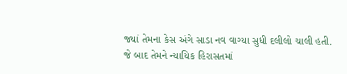જ્યાં તેમના કેસ અંગે સાડા નવ વાગ્યા સુધી દલીલો ચાલી હતી.
જે બાદ તેમને ન્યાયિક હિરાસતમાં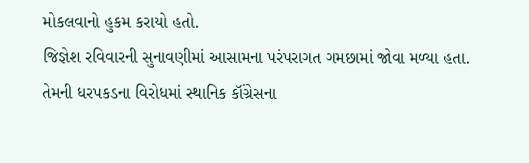મોકલવાનો હુકમ કરાયો હતો.
જિજ્ઞેશ રવિવારની સુનાવણીમાં આસામના પરંપરાગત ગમછામાં જોવા મળ્યા હતા.
તેમની ધરપકડના વિરોધમાં સ્થાનિક કૉંગ્રેસના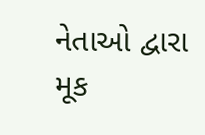નેતાઓ દ્વારા મૂક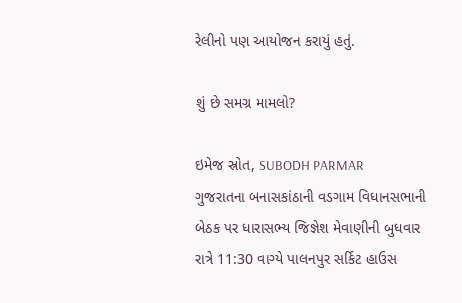રેલીનો પણ આયોજન કરાયું હતું.

શું છે સમગ્ર મામલો?

ઇમેજ સ્રોત, SUBODH PARMAR
ગુજરાતના બનાસકાંઠાની વડગામ વિધાનસભાની બેઠક પર ધારાસભ્ય જિજ્ઞેશ મેવાણીની બુધવાર રાત્રે 11:30 વાગ્યે પાલનપુર સર્કિટ હાઉસ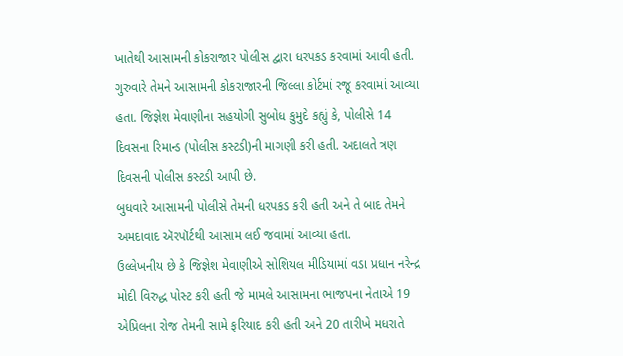ખાતેથી આસામની કોકરાજાર પોલીસ દ્વારા ધરપકડ કરવામાં આવી હતી.
ગુરુવારે તેમને આસામની કોકરાજારની જિલ્લા કોર્ટમાં રજૂ કરવામાં આવ્યા હતા. જિજ્ઞેશ મેવાણીના સહયોગી સુબોધ કુમુદે કહ્યું કે, પોલીસે 14 દિવસના રિમાન્ડ (પોલીસ કસ્ટડી)ની માગણી કરી હતી. અદાલતે ત્રણ દિવસની પોલીસ કસ્ટડી આપી છે.
બુધવારે આસામની પોલીસે તેમની ધરપકડ કરી હતી અને તે બાદ તેમને અમદાવાદ ઍરપૉર્ટથી આસામ લઈ જવામાં આવ્યા હતા.
ઉલ્લેખનીય છે કે જિજ્ઞેશ મેવાણીએ સોશિયલ મીડિયામાં વડા પ્રધાન નરેન્દ્ર મોદી વિરુદ્ધ પોસ્ટ કરી હતી જે મામલે આસામના ભાજપના નેતાએ 19 એપ્રિલના રોજ તેમની સામે ફરિયાદ કરી હતી અને 20 તારીખે મધરાતે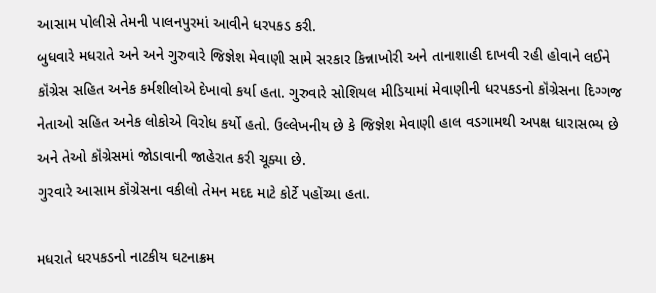આસામ પોલીસે તેમની પાલનપુરમાં આવીને ધરપકડ કરી.
બુધવારે મધરાતે અને અને ગુરુવારે જિજ્ઞેશ મેવાણી સામે સરકાર કિન્નાખોરી અને તાનાશાહી દાખવી રહી હોવાને લઈને કૉંગ્રેસ સહિત અનેક કર્મશીલોએ દેખાવો કર્યા હતા. ગુરુવારે સોશિયલ મીડિયામાં મેવાણીની ધરપકડનો કૉંગ્રેસના દિગ્ગજ નેતાઓ સહિત અનેક લોકોએ વિરોધ કર્યો હતો. ઉલ્લેખનીય છે કે જિજ્ઞેશ મેવાણી હાલ વડગામથી અપક્ષ ધારાસભ્ય છે અને તેઓ કૉંગ્રેસમાં જોડાવાની જાહેરાત કરી ચૂક્યા છે.
ગુરવારે આસામ કૉંગ્રેસના વકીલો તેમન મદદ માટે કોર્ટે પહોંચ્યા હતા.

મધરાતે ધરપકડનો નાટકીય ઘટનાક્રમ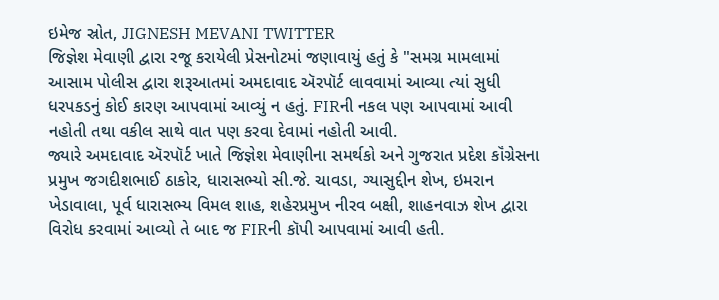ઇમેજ સ્રોત, JIGNESH MEVANI TWITTER
જિજ્ઞેશ મેવાણી દ્વારા રજૂ કરાયેલી પ્રેસનોટમાં જણાવાયું હતું કે "સમગ્ર મામલામાં આસામ પોલીસ દ્વારા શરૂઆતમાં અમદાવાદ ઍરપૉર્ટ લાવવામાં આવ્યા ત્યાં સુધી ધરપકડનું કોઈ કારણ આપવામાં આવ્યું ન હતું. FIRની નકલ પણ આપવામાં આવી નહોતી તથા વકીલ સાથે વાત પણ કરવા દેવામાં નહોતી આવી.
જ્યારે અમદાવાદ ઍરપૉર્ટ ખાતે જિજ્ઞેશ મેવાણીના સમર્થકો અને ગુજરાત પ્રદેશ કૉંગ્રેસના પ્રમુખ જગદીશભાઈ ઠાકોર, ધારાસભ્યો સી.જે. ચાવડા, ગ્યાસુદ્દીન શેખ, ઇમરાન ખેડાવાલા, પૂર્વ ધારાસભ્ય વિમલ શાહ, શહેરપ્રમુખ નીરવ બક્ષી, શાહનવાઝ શેખ દ્વારા વિરોધ કરવામાં આવ્યો તે બાદ જ FIRની કૉપી આપવામાં આવી હતી.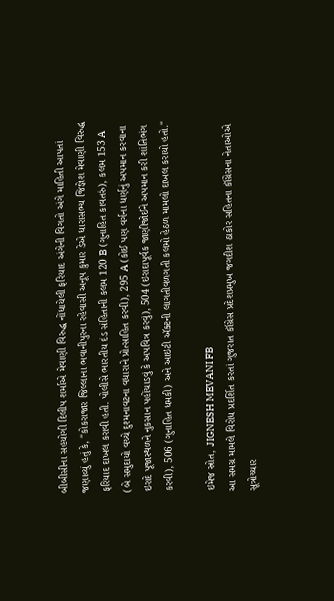બીબીસીના સહયોગી દિલીપ શર્માએ મેવાણી વિરુદ્ધ નોંધાયેલી ફરિયાદ અંગેની વિગતો અંગે માહિતી આપતાં જણાવ્યું હતું કે, "કોકરાજાર જિલ્લાના ભવાનીપુરના રહેવાસી અનૂપ કુમાર ડેએ ધારાસભ્ય જિજ્ઞેશ મેવાણી વિરુદ્ધ ફરિયાદ દાખલ કરાવી હતી. પોલીસે ભારતીય દંડ સંહિતાની કલમ 120 B (ગુનાહિત કાવતરું), કલમ 153 A (બે સમુદાયો વચ્ચે દુશ્મનાવટના વધારાને પ્રોત્સાહિત કરવી), 295 A (કોઈ પણ વર્ગના ધર્ણનું અપમાન કરવાના ઇરાદે પૂજાસ્થળને નુકસાન પહોંચાડવું કે અપવિત્ર કરવું), 504 (ઇરાદાપૂર્વક જાણીજોઈને અપમાન કરી શાંતિભંગ કરવી), 506 (ગુનાહિત ધમકી) અને આઇટી ઍક્ટની લાગતીવળગતી કલમો હેઠળ મામલો દાખલ કરાયો હતો."

ઇમેજ સ્રોત, JIGNESH MEVANI FB
આ સમગ્ર મામલે વિરોધ પ્રદર્શિત કરતાં ગુજરાત કૉંગ્રેસ પ્રદેશપ્રમુખ જગદીશ ઠાકોર સહિતના કૉંગ્રેસના નેતાઓએ સૂત્રોચ્ચાર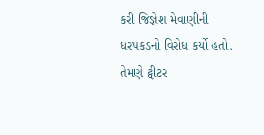કરી જિજ્ઞેશ મેવાણીની ધરપકડનો વિરોધ કર્યો હતો.
તેમણે ટ્વીટર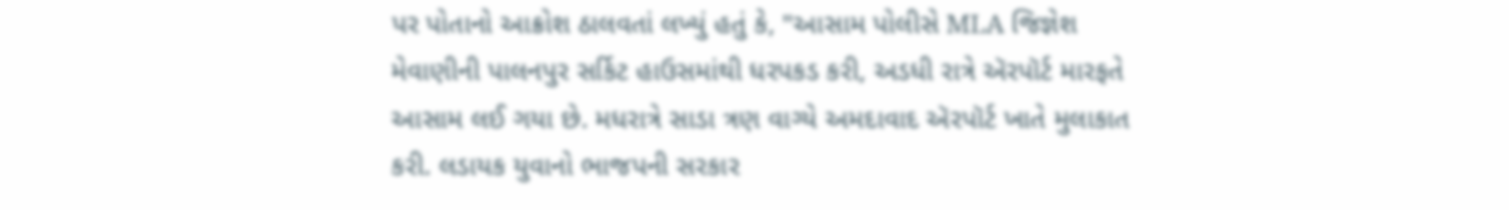પર પોતાનો આક્રોશ ઠાલવતાં લખ્યું હતું કે, "આસામ પોલીસે MLA જિજ્ઞેશ મેવાણીની પાલનપુર સર્કિટ હાઉસમાંથી ધરપકડ કરી, અડધી રાત્રે ઍરપૉર્ટ મારફતે આસામ લઈ ગયા છે. મધરાત્રે સાડા ત્રણ વાગ્યે અમદાવાદ ઍરપૉર્ટ ખાતે મુલાકાત કરી. લડાયક યુવાનો ભાજપની સરકાર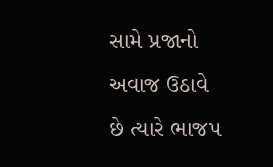સામે પ્રજાનો અવાજ ઉઠાવે છે ત્યારે ભાજપ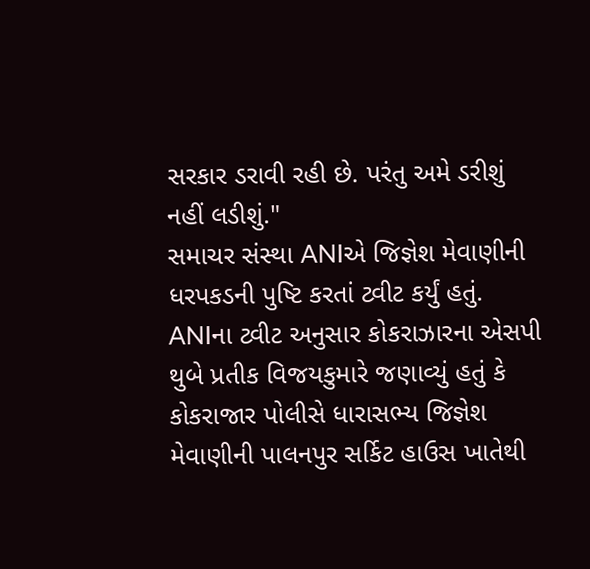સરકાર ડરાવી રહી છે. પરંતુ અમે ડરીશું નહીં લડીશું."
સમાચર સંસ્થા ANIએ જિજ્ઞેશ મેવાણીની ધરપકડની પુષ્ટિ કરતાં ટ્વીટ કર્યું હતું.
ANIના ટ્વીટ અનુસાર કોકરાઝારના એસપી થુબે પ્રતીક વિજયકુમારે જણાવ્યું હતું કે કોકરાજાર પોલીસે ધારાસભ્ય જિજ્ઞેશ મેવાણીની પાલનપુર સર્કિટ હાઉસ ખાતેથી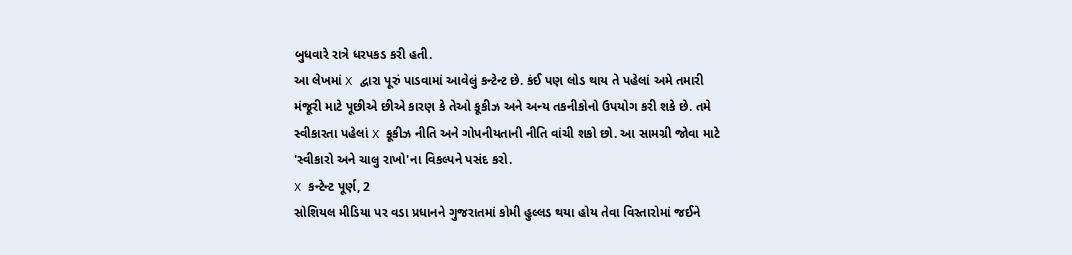બુધવારે રાત્રે ધરપકડ કરી હતી.
આ લેખમાં X દ્વારા પૂરું પાડવામાં આવેલું કન્ટેન્ટ છે. કંઈ પણ લોડ થાય તે પહેલાં અમે તમારી મંજૂરી માટે પૂછીએ છીએ કારણ કે તેઓ કૂકીઝ અને અન્ય તકનીકોનો ઉપયોગ કરી શકે છે. તમે સ્વીકારતા પહેલાં X કૂકીઝ નીતિ અને ગોપનીયતાની નીતિ વાંચી શકો છો. આ સામગ્રી જોવા માટે 'સ્વીકારો અને ચાલુ રાખો'ના વિકલ્પને પસંદ કરો.
X કન્ટેન્ટ પૂર્ણ, 2
સોશિયલ મીડિયા પર વડા પ્રધાનને ગુજરાતમાં કોમી હુલ્લડ થયા હોય તેવા વિસ્તારોમાં જઈને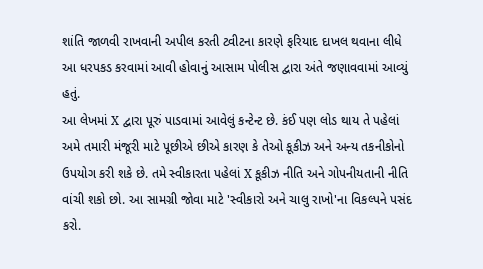શાંતિ જાળવી રાખવાની અપીલ કરતી ટ્વીટના કારણે ફરિયાદ દાખલ થવાના લીધે આ ધરપકડ કરવામાં આવી હોવાનું આસામ પોલીસ દ્વારા અંતે જણાવવામાં આવ્યું હતું.
આ લેખમાં X દ્વારા પૂરું પાડવામાં આવેલું કન્ટેન્ટ છે. કંઈ પણ લોડ થાય તે પહેલાં અમે તમારી મંજૂરી માટે પૂછીએ છીએ કારણ કે તેઓ કૂકીઝ અને અન્ય તકનીકોનો ઉપયોગ કરી શકે છે. તમે સ્વીકારતા પહેલાં X કૂકીઝ નીતિ અને ગોપનીયતાની નીતિ વાંચી શકો છો. આ સામગ્રી જોવા માટે 'સ્વીકારો અને ચાલુ રાખો'ના વિકલ્પને પસંદ કરો.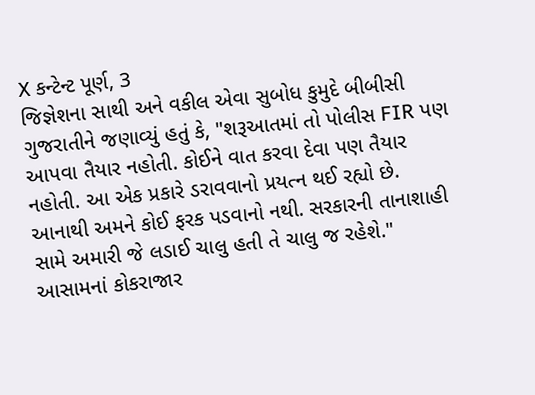X કન્ટેન્ટ પૂર્ણ, 3
જિજ્ઞેશના સાથી અને વકીલ એવા સુબોધ કુમુદે બીબીસી ગુજરાતીને જણાવ્યું હતું કે, "શરૂઆતમાં તો પોલીસ FIR પણ આપવા તૈયાર નહોતી. કોઈને વાત કરવા દેવા પણ તૈયાર નહોતી. આ એક પ્રકારે ડરાવવાનો પ્રયત્ન થઈ રહ્યો છે. આનાથી અમને કોઈ ફરક પડવાનો નથી. સરકારની તાનાશાહી સામે અમારી જે લડાઈ ચાલુ હતી તે ચાલુ જ રહેશે."
આસામનાં કોકરાજાર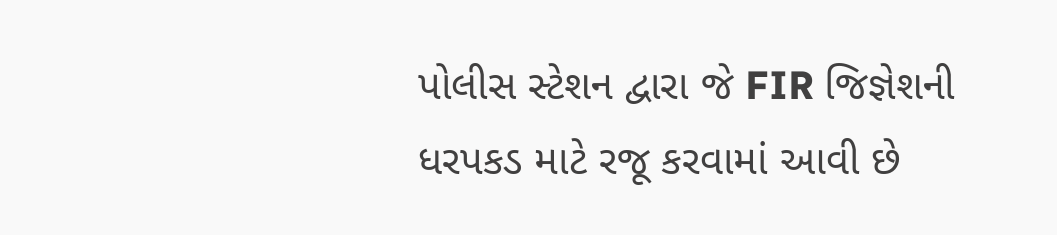પોલીસ સ્ટેશન દ્વારા જે FIR જિજ્ઞેશની ધરપકડ માટે રજૂ કરવામાં આવી છે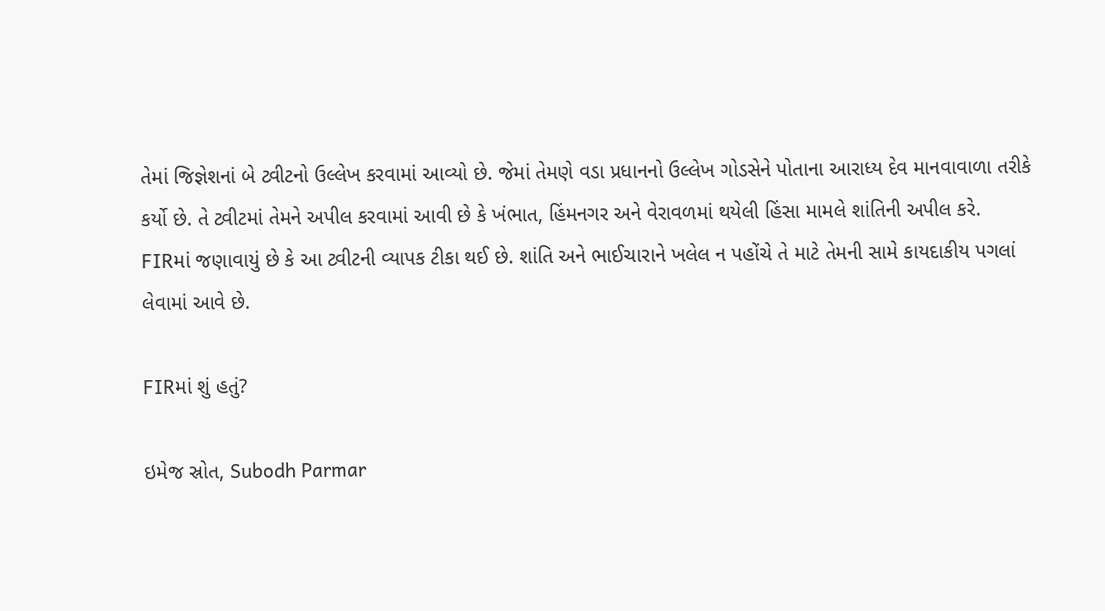તેમાં જિજ્ઞેશનાં બે ટ્વીટનો ઉલ્લેખ કરવામાં આવ્યો છે. જેમાં તેમણે વડા પ્રધાનનો ઉલ્લેખ ગોડસેને પોતાના આરાધ્ય દેવ માનવાવાળા તરીકે કર્યો છે. તે ટ્વીટમાં તેમને અપીલ કરવામાં આવી છે કે ખંભાત, હિંમનગર અને વેરાવળમાં થયેલી હિંસા મામલે શાંતિની અપીલ કરે.
FIRમાં જણાવાયું છે કે આ ટ્વીટની વ્યાપક ટીકા થઈ છે. શાંતિ અને ભાઈચારાને ખલેલ ન પહોંચે તે માટે તેમની સામે કાયદાકીય પગલાં લેવામાં આવે છે.

FIRમાં શું હતું?

ઇમેજ સ્રોત, Subodh Parmar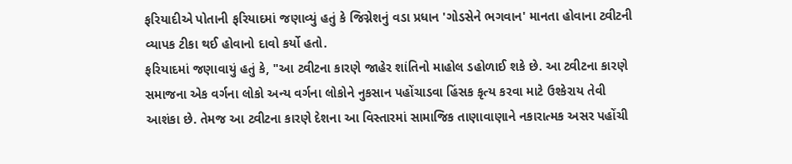ફરિયાદીએ પોતાની ફરિયાદમાં જણાવ્યું હતું કે જિગ્નેશનું વડા પ્રધાન 'ગોડસેને ભગવાન' માનતા હોવાના ટ્વીટની વ્યાપક ટીકા થઈ હોવાનો દાવો કર્યો હતો.
ફરિયાદમાં જણાવાયું હતું કે, "આ ટ્વીટના કારણે જાહેર શાંતિનો માહોલ ડહોળાઈ શકે છે. આ ટ્વીટના કારણે સમાજના એક વર્ગના લોકો અન્ય વર્ગના લોકોને નુકસાન પહોંચાડવા હિંસક કૃત્ય કરવા માટે ઉશ્કેરાય તેવી આશંકા છે. તેમજ આ ટ્વીટના કારણે દેશના આ વિસ્તારમાં સામાજિક તાણાવાણાને નકારાત્મક અસર પહોંચી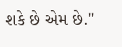શકે છે એમ છે."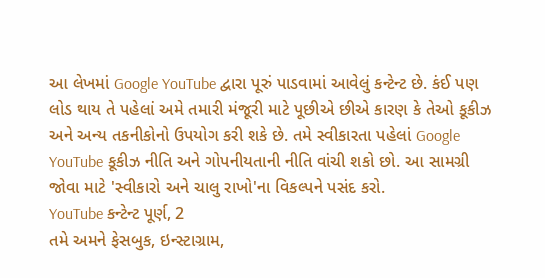આ લેખમાં Google YouTube દ્વારા પૂરું પાડવામાં આવેલું કન્ટેન્ટ છે. કંઈ પણ લોડ થાય તે પહેલાં અમે તમારી મંજૂરી માટે પૂછીએ છીએ કારણ કે તેઓ કૂકીઝ અને અન્ય તકનીકોનો ઉપયોગ કરી શકે છે. તમે સ્વીકારતા પહેલાં Google YouTube કૂકીઝ નીતિ અને ગોપનીયતાની નીતિ વાંચી શકો છો. આ સામગ્રી જોવા માટે 'સ્વીકારો અને ચાલુ રાખો'ના વિકલ્પને પસંદ કરો.
YouTube કન્ટેન્ટ પૂર્ણ, 2
તમે અમને ફેસબુક, ઇન્સ્ટાગ્રામ,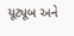યૂટ્યૂબ અને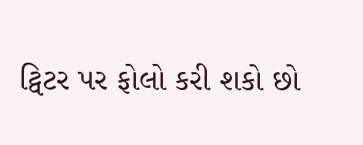ટ્વિટર પર ફોલો કરી શકો છો